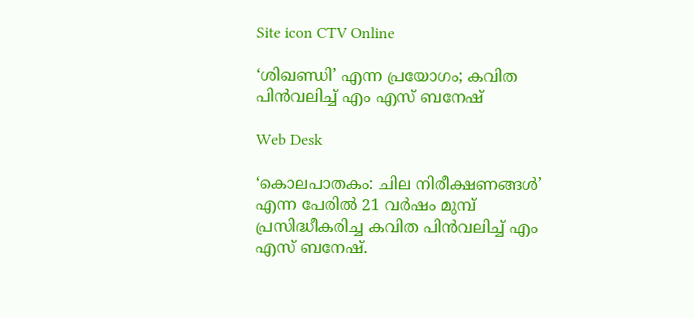Site icon CTV Online

‘ശിഖണ്ഡി’ എന്ന പ്രയോഗം; കവിത പിൻവലിച്ച് എം എസ് ബനേഷ്

Web Desk

‘കൊലപാതകം: ചില നിരീക്ഷണങ്ങള്‍’ എന്ന പേരില്‍ 21 വര്‍ഷം മുമ്പ് പ്രസിദ്ധീകരിച്ച കവിത പിൻവലിച്ച് എം എസ് ബനേഷ്.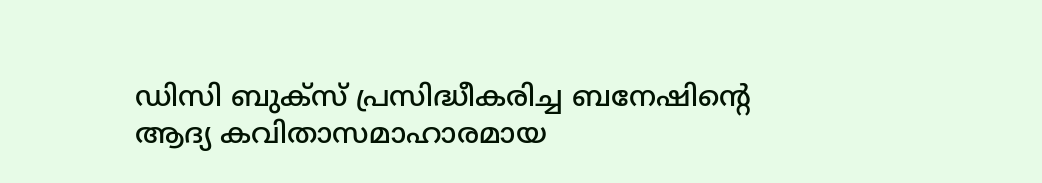ഡിസി ബുക്സ് പ്രസിദ്ധീകരിച്ച ബനേഷിന്റെ ആദ്യ കവിതാസമാഹാരമായ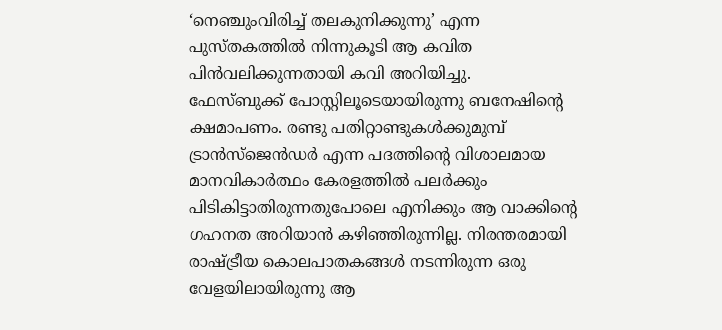‘നെഞ്ചുംവിരിച്ച് തലകുനിക്കുന്നു’ എന്ന പുസ്തകത്തില്‍ നിന്നുകൂടി ആ കവിത പിന്‍വലിക്കുന്നതായി കവി അറിയിച്ചു.
ഫേസ്ബുക്ക് പോസ്റ്റിലൂടെയായിരുന്നു ബനേഷിന്റെ ക്ഷമാപണം. രണ്ടു പതിറ്റാണ്ടുകള്‍ക്കുമുമ്പ് ട്രാന്‍സ്ജെന്‍ഡര്‍ എന്ന പദത്തിന്‍റെ വിശാലമായ മാനവികാര്‍ത്ഥം കേരളത്തില്‍ പലര്‍ക്കും പിടികിട്ടാതിരുന്നതുപോലെ എനിക്കും ആ വാക്കിന്‍റെ ഗഹനത അറിയാന്‍ കഴിഞ്ഞിരുന്നില്ല. നിരന്തരമായി രാഷ്ട്രീയ കൊലപാതകങ്ങള്‍ നടന്നിരുന്ന ഒരു വേളയിലായിരുന്നു ആ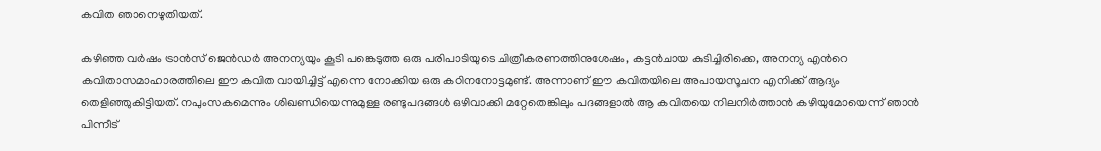കവിത ഞാനെഴുതിയത്.

കഴിഞ്ഞ വര്‍ഷം ട്രാന്‍സ് ജെന്‍ഡര്‍ അനന്യയും കൂടി പങ്കെടുത്ത ഒരു പരിപാടിയുടെ ചിത്രീകരണത്തിനുശേഷം, കട്ടന്‍ചായ കുടിച്ചിരിക്കെ, അനന്യ എന്‍റെ കവിതാസമാഹാരത്തിലെ ഈ കവിത വായിച്ചിട്ട് എന്നെ നോക്കിയ ഒരു കഠിനനോട്ടമുണ്ട്. അന്നാണ് ഈ കവിതയിലെ അപായസൂചന എനിക്ക് ആദ്യം തെളിഞ്ഞുകിട്ടിയത്. നപുംസകമെന്നും ശിഖണ്ഡിയെന്നുമുള്ള രണ്ടുപദങ്ങള്‍ ഒഴിവാക്കി മറ്റേതെങ്കിലും പദങ്ങളാല്‍ ആ കവിതയെ നിലനിര്‍ത്താന്‍ കഴിയുമോയെന്ന് ഞാന്‍ പിന്നീട്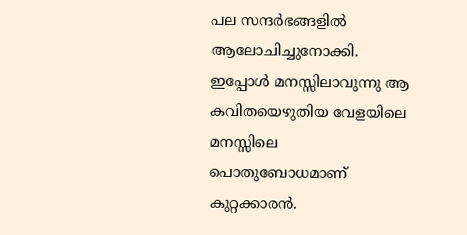പല സന്ദര്‍ഭങ്ങളില്‍ ആലോചിച്ചുനോക്കി. ഇപ്പോള്‍ മനസ്സിലാവുന്നു ആ കവിതയെഴുതിയ വേളയിലെ മനസ്സിലെ പൊതുബോധമാണ് കുറ്റക്കാരന്‍.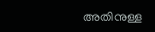അതിനുള്ള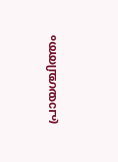പ്രായശ്ചിത്തം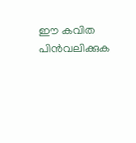ഈ കവിത പിന്‍വലിക്കുക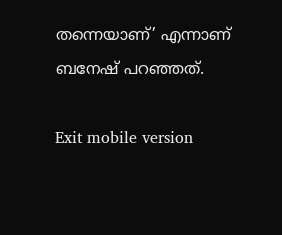തന്നെയാണ്’ എന്നാണ് ബനേഷ് പറഞ്ഞത്.

Exit mobile version